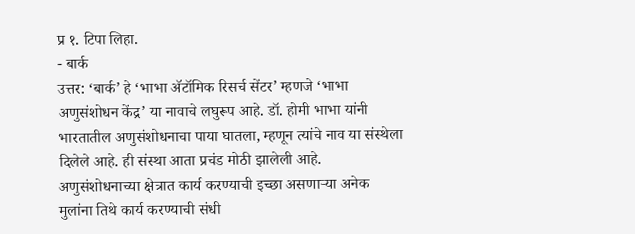प्र १. टिपा लिहा.
- बार्क
उत्तर: ‘बार्क’ हे ‘भाभा ॲटॉमिक रिसर्च सेंटर’ म्हणजे ‘भाभा अणुसंशोधन केंद्र’ या नावाचे लघुरूप आहे. डॉ. होमी भाभा यांनी भारतातील अणुसंशोधनाचा पाया घातला, म्हणून त्यांचे नाव या संस्थेला दिलेले आहे. ही संस्था आता प्रचंड मोठी झालेली आहे. अणुसंशोधनाच्या क्षेत्रात कार्य करण्याची इच्छा असणाऱ्या अनेक मुलांना तिथे कार्य करण्याची संधी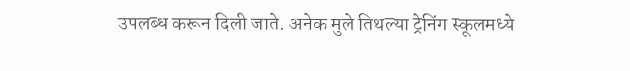उपलब्ध करून दिली जाते. अनेक मुले तिथल्या ट्रेनिंग स्कूलमध्ये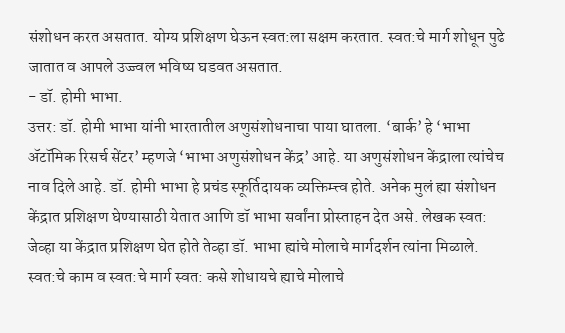संशोधन करत असतात. योग्य प्रशिक्षण घेऊन स्वत:ला सक्षम करतात. स्वत:चे मार्ग शोधून पुढे जातात व आपले उज्ज्वल भविष्य घडवत असतात.
- डॉ. होमी भाभा.
उत्तर: डॉ. होमी भाभा यांनी भारतातील अणुसंशोधनाचा पाया घातला. ‘बार्क’ हे ‘भाभा ॲटॉमिक रिसर्च सेंटर’ म्हणजे ‘भाभा अणुसंशोधन केंद्र’ आहे. या अणुसंशोधन केंद्राला त्यांचेच नाव दिले आहे. डॉ. होमी भाभा हे प्रचंड स्फूर्तिदायक व्यक्तिम्त्त्व होते. अनेक मुलं ह्या संशोधन केंद्रात प्रशिक्षण घेण्यासाठी येतात आणि डॉ भाभा सर्वांना प्रोस्ताहन देत असे. लेखक स्वत: जेव्हा या केंद्रात प्रशिक्षण घेत होते तेव्हा डॉ. भाभा ह्यांचे मोलाचे मार्गदर्शन त्यांना मिळाले. स्वत:चे काम व स्वत:चे मार्ग स्वत: कसे शोधायचे ह्याचे मोलाचे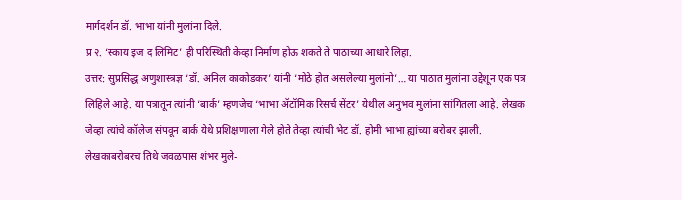मार्गदर्शन डॉ. भाभा यांनी मुलांना दिले.
प्र २. ‘स्काय इज द लिमिट’ ही परिस्थिती केव्हा निर्माण होऊ शकते ते पाठाच्या आधारे लिहा.
उत्तर: सुप्रसिद्ध अणुशास्त्रज्ञ ‘डॉ. अनिल काकोडकर’ यांनी ‘मोठे होत असलेल्या मुलांनो’… या पाठात मुलांना उद्देशून एक पत्र लिहिले आहे. या पत्रातून त्यांनी ‘बार्क’ म्हणजेच ‘भाभा ॲटॉमिक रिसर्च सेंटर’ येथील अनुभव मुलांना सांगितला आहे. लेखक जेव्हा त्यांचे कॉलेज संपवून बार्क येथे प्रशिक्षणाला गेले होते तेव्हा त्यांची भेट डॉ. होमी भाभा ह्यांच्या बरोबर झाली. लेखकाबरोबरच तिथे जवळपास शंभर मुले-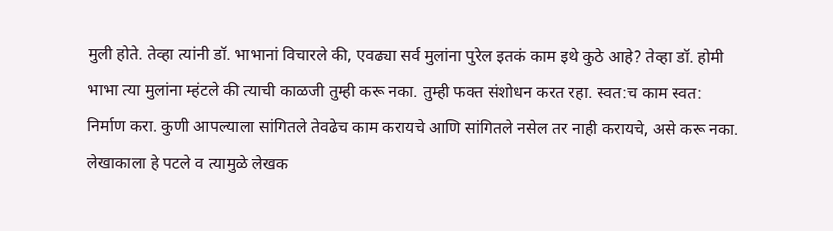मुली होते. तेव्हा त्यांनी डॉ. भाभानां विचारले की, एवढ्या सर्व मुलांना पुरेल इतकं काम इथे कुठे आहे? तेव्हा डॉ. होमी भाभा त्या मुलांना म्हंटले की त्याची काळजी तुम्ही करू नका. तुम्ही फक्त संशोधन करत रहा. स्वत:च काम स्वत: निर्माण करा. कुणी आपल्याला सांगितले तेवढेच काम करायचे आणि सांगितले नसेल तर नाही करायचे, असे करू नका. लेखाकाला हे पटले व त्यामुळे लेखक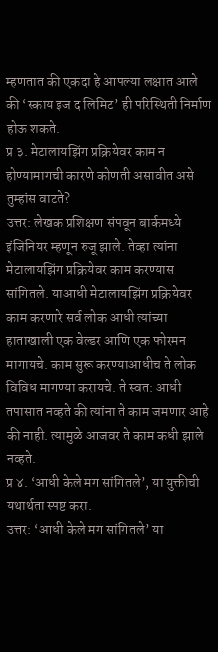म्हणतात की एकदा हे आपल्या लक्षात आले की ‘स्काय इज द लिमिट’ ही परिस्थिती निर्माण होऊ शकते.
प्र ३. मेटालायझिंग प्रक्रियेवर काम न होण्यामागची कारणे कोणती असावीत असे तुम्हांस वाटते?
उत्तर: लेखक प्रशिक्षण संपवून बार्कमध्ये इंजिनियर म्हणून रुजू झाले. तेव्हा त्यांना मेटालायझिंग प्रक्रियेवर काम करण्यास सांगितले. याआधी मेटालायझिंग प्रक्रियेवर काम करणारे सर्व लोक आधी त्यांच्या हाताखाली एक वेल्डर आणि एक फोरमन मागायचे. काम सुरू करण्याआधीच ते लोक विविध मागण्या करायचे. ते स्वत: आधी तपासात नव्हते की त्यांना ते काम जमणार आहे की नाही. त्यामुळे आजवर ते काम कधी झाले नव्हते.
प्र ४. ‘आधी केले मग सांगितले’, या युक्तीची यथार्थता स्पष्ट करा.
उत्तर: ‘आधी केले मग सांगितले’ या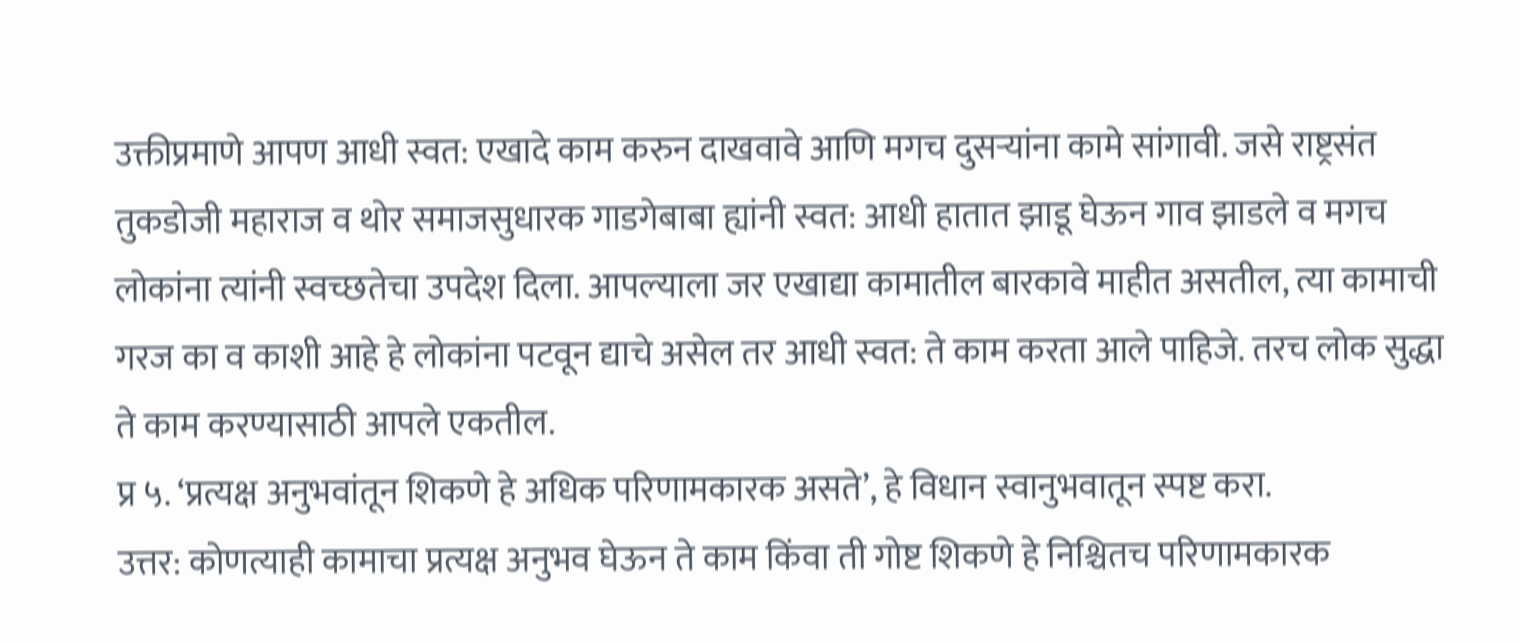उक्तीप्रमाणे आपण आधी स्वत: एखादे काम करुन दाखवावे आणि मगच दुसऱ्यांना कामे सांगावी. जसे राष्ट्रसंत तुकडोजी महाराज व थोर समाजसुधारक गाडगेबाबा ह्यांनी स्वत: आधी हातात झाडू घेऊन गाव झाडले व मगच लोकांना त्यांनी स्वच्छतेचा उपदेश दिला. आपल्याला जर एखाद्या कामातील बारकावे माहीत असतील, त्या कामाची गरज का व काशी आहे हे लोकांना पटवून द्याचे असेल तर आधी स्वत: ते काम करता आले पाहिजे. तरच लोक सुद्धा ते काम करण्यासाठी आपले एकतील.
प्र ५. ‘प्रत्यक्ष अनुभवांतून शिकणे हे अधिक परिणामकारक असते’, हे विधान स्वानुभवातून स्पष्ट करा.
उत्तर: कोणत्याही कामाचा प्रत्यक्ष अनुभव घेऊन ते काम किंवा ती गोष्ट शिकणे हे निश्चितच परिणामकारक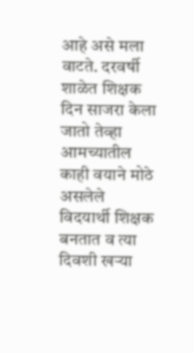आहे असे मला वाटते. दरवर्षी शाळेत शिक्षक दिन साजरा केला जातो तेव्हा आमच्यातील काही वयाने मोठे असलेले विदयार्थी शिक्षक बनतात व त्या दिवशी खऱ्या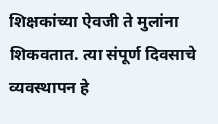शिक्षकांच्या ऐवजी ते मुलांना शिकवतात. त्या संपूर्ण दिवसाचे व्यवस्थापन हे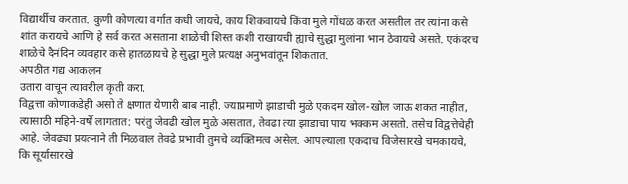विद्यार्थीच करतात. कुणी कोणत्या वर्गात कधी जायचे, काय शिकवायचे किंवा मुले गोंधळ करत असतील तर त्यांना कसे शांत करायचे आणि हे सर्व करत असताना शाळेची शिस्त कशी राखायची ह्याचे सुद्धा मुलांना भान ठेवायचे असते. एकंदरच शाळेचे दैनंदिन व्यवहार कसे हातळायचे हे सुद्धा मुले प्रत्यक्ष अनुभवांतून शिकतात.
अपठीत गद्य आकलन
उतारा वाचून त्यावरील कृती करा.
विद्वत्ता कोणाकडेही असो ते क्षणात येणारी बाब नाही. ज्याप्रमाणे झाडाची मुळे एकदम खोल-खोल जाऊ शकत नाहीत, त्यासाठी महिने-वर्षे लागतात: परंतु जेवढी खोल मुळे असतात, तेवढा त्या झाडाचा पाय भक्कम असतो. तसेच विद्वत्तेचेही आहे. जेवढ्या प्रयत्नाने ती मिळवाल तेवढे प्रभावी तुमचे व्यक्तिमत्व असेल. आपल्याला एकदाच विजेसारखे चमकायचे, कि सूर्यासारखे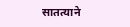सातत्याने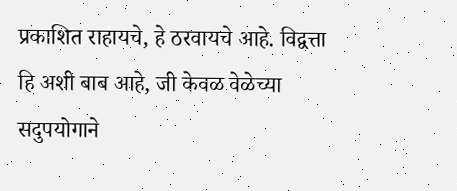प्रकाशित राहायचे, हे ठरवायचे आहे. विद्वत्ता हि अशी बाब आहे, जी केवळ वेळेच्या सदुपयोगाने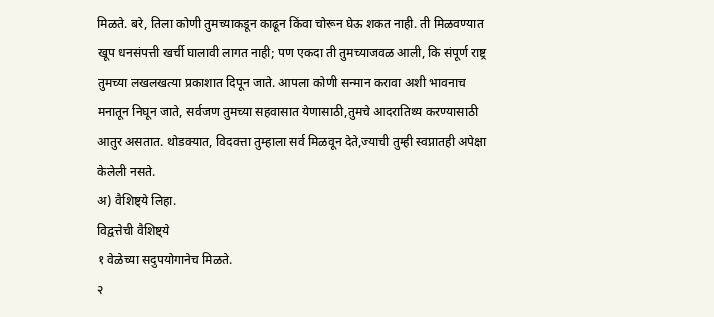मिळते. बरे, तिला कोणी तुमच्याकडून काढून किंवा चोरून घेऊ शकत नाही. ती मिळवण्यात खूप धनसंपत्ती खर्ची घालावी लागत नाही; पण एकदा ती तुमच्याजवळ आली, कि संपूर्ण राष्ट्र तुमच्या लखलखत्या प्रकाशात दिपून जाते. आपला कोणी सन्मान करावा अशी भावनाच मनातून निघून जाते, सर्वजण तुमच्या सहवासात येणासाठी,तुमचे आदरातिथ्य करण्यासाठी आतुर असतात. थोडक्यात, विदवत्ता तुम्हाला सर्व मिळवून देते,ज्याची तुम्ही स्वप्नातही अपेक्षा केलेली नसते.
अ) वैशिष्ट्ये लिहा.
विद्वत्तेची वैशिष्ट्ये
१ वेळेच्या सदुपयोगानेच मिळते.
२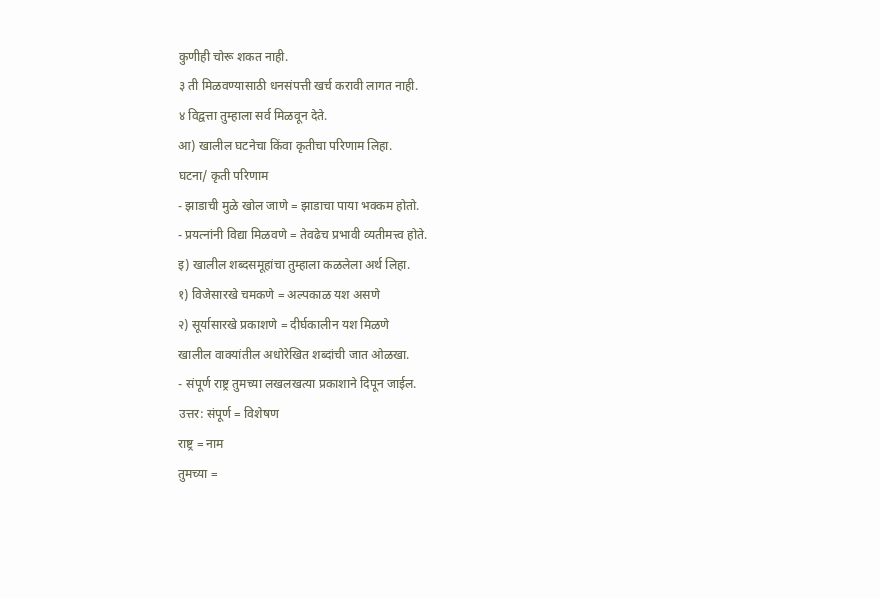कुणीही चोरू शकत नाही.
३ ती मिळवण्यासाठी धनसंपत्ती खर्च करावी लागत नाही.
४ विद्वत्ता तुम्हाला सर्व मिळवून देते.
आ) खालील घटनेचा किंवा कृतीचा परिणाम लिहा.
घटना/ कृती परिणाम
- झाडाची मुळे खोल जाणे = झाडाचा पाया भक्कम होतो.
- प्रयत्नांनी विद्या मिळवणे = तेवढेच प्रभावी व्यतीमत्त्व होते.
इ) खालील शब्दसमूहांचा तुम्हाला कळलेला अर्थ लिहा.
१) विजेसारखे चमकणे = अल्पकाळ यश असणे
२) सूर्यासारखे प्रकाशणे = दीर्घकालीन यश मिळणे
खालील वाक्यांतील अधोरेखित शब्दांची जात ओळखा.
- संपूर्ण राष्ट्र तुमच्या लखलखत्या प्रकाशाने दिपून जाईल.
उत्तर: संपूर्ण = विशेषण
राष्ट्र = नाम
तुमच्या =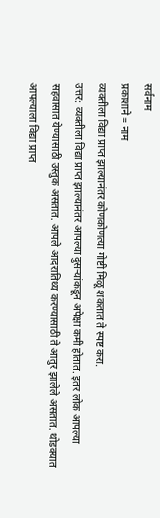सर्वनाम
प्रकाशाने = नाम
व्यक्तीला विद्या प्राप्त झाल्यानंतर कोणकोणत्या गोष्टी मिळू शकतात ते स्पष्ट करा.
उत्तर: व्यक्तीला विद्या प्राप्त झाल्यानंतर आपल्या दुसऱ्यांकडून अपेक्षा कमी होतात. इतर लोक आपल्या सहवासात येण्यासाठी उस्तुक असतात. आपले आदरातिथ्य करण्यासाठी ते आतुर झालेले असतात. थोडक्यात आपल्याला विद्या प्राप्त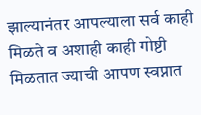झाल्यानंतर आपल्याला सर्व काही मिळते व अशाही काही गोष्टी मिळतात ज्याची आपण स्वप्नात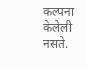कल्पना केलेली नसते.